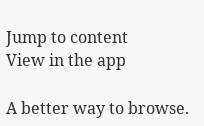Jump to content
View in the app

A better way to browse.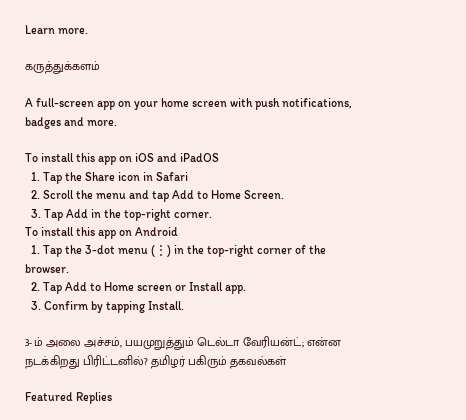Learn more.

கருத்துக்களம்

A full-screen app on your home screen with push notifications, badges and more.

To install this app on iOS and iPadOS
  1. Tap the Share icon in Safari
  2. Scroll the menu and tap Add to Home Screen.
  3. Tap Add in the top-right corner.
To install this app on Android
  1. Tap the 3-dot menu (⋮) in the top-right corner of the browser.
  2. Tap Add to Home screen or Install app.
  3. Confirm by tapping Install.

3-ம் அலை அச்சம், பயமுறுத்தும் டெல்டா வேரியன்ட்; என்ன நடக்கிறது பிரிட்டனில்? தமிழர் பகிரும் தகவல்கள்

Featured Replies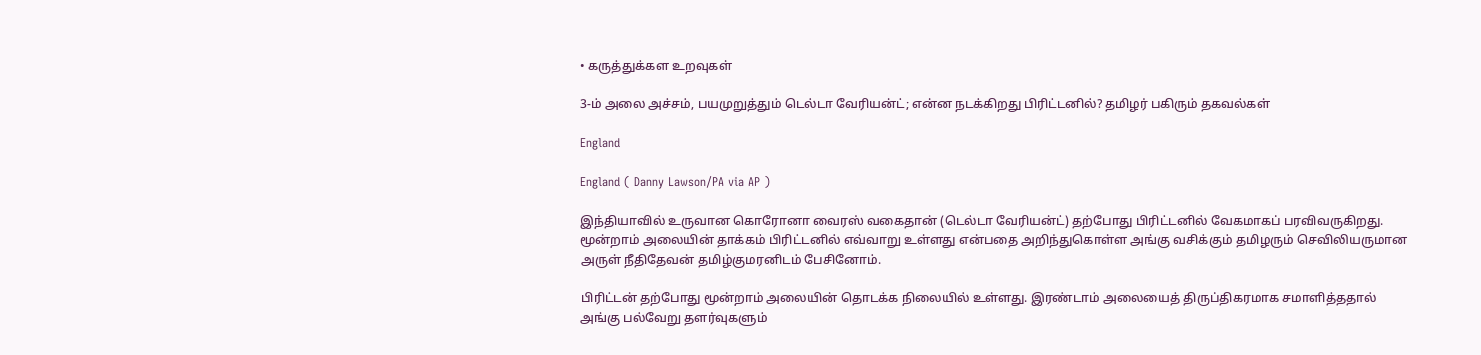• கருத்துக்கள உறவுகள்

3-ம் அலை அச்சம், பயமுறுத்தும் டெல்டா வேரியன்ட்; என்ன நடக்கிறது பிரிட்டனில்? தமிழர் பகிரும் தகவல்கள்

England

England ( Danny Lawson/PA via AP )

இந்தியாவில் உருவான கொரோனா வைரஸ் வகைதான் (டெல்டா வேரியன்ட்) தற்போது பிரிட்டனில் வேகமாகப் பரவிவருகிறது. மூன்றாம் அலையின் தாக்கம் பிரிட்டனில் எவ்வாறு உள்ளது என்பதை அறிந்துகொள்ள அங்கு வசிக்கும் தமிழரும் செவிலியருமான அருள் நீதிதேவன் தமிழ்குமரனிடம் பேசினோம்.

பிரிட்டன் தற்போது மூன்றாம் அலையின் தொடக்க நிலையில் உள்ளது. இரண்டாம் அலையைத் திருப்திகரமாக சமாளித்ததால் அங்கு பல்வேறு தளர்வுகளும்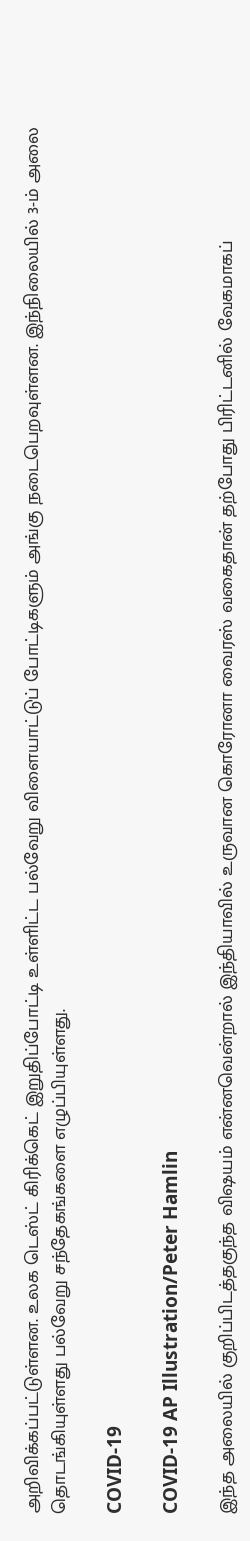அறிவிக்கப்பட்டுள்ளன. உலக டெஸ்ட் கிரிக்கெட் இறுதிப்போட்டி உள்ளிட்ட பல்வேறு விளையாட்டுப் போட்டிகளும் அங்கு நடைபெறவுள்ளன. இந்நிலையில் 3-ம் அலை தொடங்கியுள்ளது பல்வேறு சந்தேகங்களை எழுப்பியுள்ளது.

COVID-19

COVID-19 AP Illustration/Peter Hamlin

இந்த அலையில் குறிப்பிடத்தகுந்த விஷயம் என்னவென்றால் இந்தியாவில் உருவான கொரோனா வைரஸ் வகைதான் தற்போது பிரிட்டனில் வேகமாகப்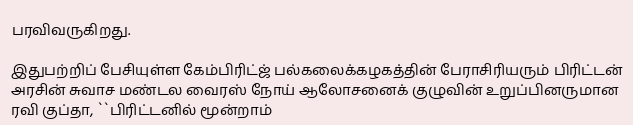பரவிவருகிறது.

இதுபற்றிப் பேசியுள்ள கேம்பிரிட்ஜ் பல்கலைக்கழகத்தின் பேராசிரியரும் பிரிட்டன் அரசின் சுவாச மண்டல வைரஸ் நோய் ஆலோசனைக் குழுவின் உறுப்பினருமான ரவி குப்தா, ``பிரிட்டனில் மூன்றாம்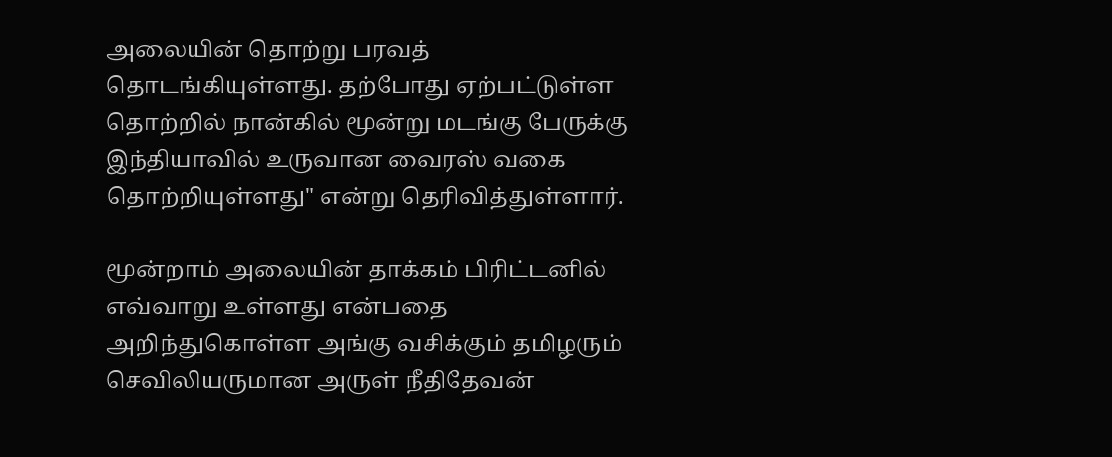அலையின் தொற்று பரவத் தொடங்கியுள்ளது. தற்போது ஏற்பட்டுள்ள தொற்றில் நான்கில் மூன்று மடங்கு பேருக்கு இந்தியாவில் உருவான வைரஸ் வகை தொற்றியுள்ளது" என்று தெரிவித்துள்ளார்.

மூன்றாம் அலையின் தாக்கம் பிரிட்டனில் எவ்வாறு உள்ளது என்பதை அறிந்துகொள்ள அங்கு வசிக்கும் தமிழரும் செவிலியருமான அருள் நீதிதேவன்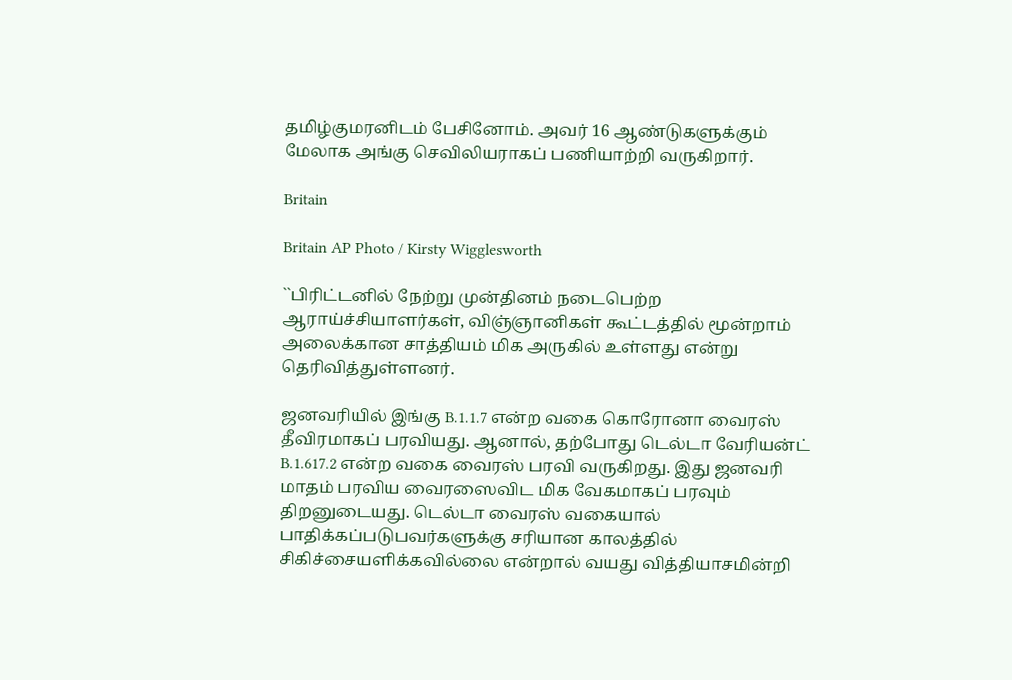தமிழ்குமரனிடம் பேசினோம். அவர் 16 ஆண்டுகளுக்கும் மேலாக அங்கு செவிலியராகப் பணியாற்றி வருகிறார்.

Britain

Britain AP Photo / Kirsty Wigglesworth

``பிரிட்டனில் நேற்று முன்தினம் நடைபெற்ற ஆராய்ச்சியாளர்கள், விஞ்ஞானிகள் கூட்டத்தில் மூன்றாம் அலைக்கான சாத்தியம் மிக அருகில் உள்ளது என்று தெரிவித்துள்ளனர்.

ஜனவரியில் இங்கு B.1.1.7 என்ற வகை கொரோனா வைரஸ் தீவிரமாகப் பரவியது. ஆனால், தற்போது டெல்டா வேரியன்ட் B.1.617.2 என்ற வகை வைரஸ் பரவி வருகிறது. இது ஜனவரி மாதம் பரவிய வைரஸைவிட மிக வேகமாகப் பரவும் திறனுடையது. டெல்டா வைரஸ் வகையால் பாதிக்கப்படுபவர்களுக்கு சரியான காலத்தில் சிகிச்சையளிக்கவில்லை என்றால் வயது வித்தியாசமின்றி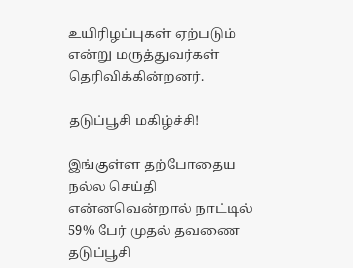உயிரிழப்புகள் ஏற்படும் என்று மருத்துவர்கள் தெரிவிக்கின்றனர்.

தடுப்பூசி மகிழ்ச்சி!

இங்குள்ள தற்போதைய நல்ல செய்தி என்னவென்றால் நாட்டில் 59% பேர் முதல் தவணை தடுப்பூசி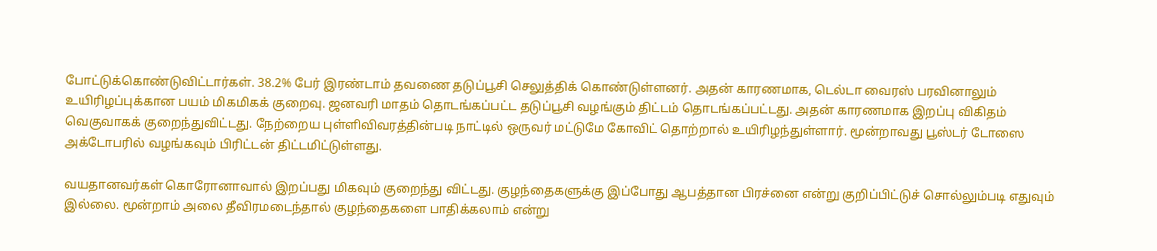போட்டுக்கொண்டுவிட்டார்கள். 38.2% பேர் இரண்டாம் தவணை தடுப்பூசி செலுத்திக் கொண்டுள்ளனர். அதன் காரணமாக, டெல்டா வைரஸ் பரவினாலும் உயிரிழப்புக்கான பயம் மிகமிகக் குறைவு. ஜனவரி மாதம் தொடங்கப்பட்ட தடுப்பூசி வழங்கும் திட்டம் தொடங்கப்பட்டது. அதன் காரணமாக இறப்பு விகிதம் வெகுவாகக் குறைந்துவிட்டது. நேற்றைய புள்ளிவிவரத்தின்படி நாட்டில் ஒருவர் மட்டுமே கோவிட் தொற்றால் உயிரிழந்துள்ளார். மூன்றாவது பூஸ்டர் டோஸை அக்டோபரில் வழங்கவும் பிரிட்டன் திட்டமிட்டுள்ளது.

வயதானவர்கள் கொரோனாவால் இறப்பது மிகவும் குறைந்து விட்டது. குழந்தைகளுக்கு இப்போது ஆபத்தான பிரச்னை என்று குறிப்பிட்டுச் சொல்லும்படி எதுவும் இல்லை. மூன்றாம் அலை தீவிரமடைந்தால் குழந்தைகளை பாதிக்கலாம் என்று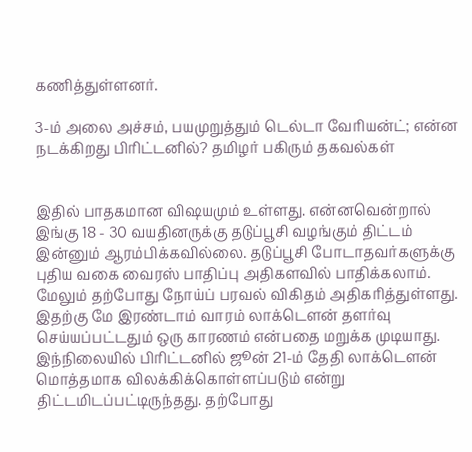கணித்துள்ளனர்.

3-ம் அலை அச்சம், பயமுறுத்தும் டெல்டா வேரியன்ட்; என்ன நடக்கிறது பிரிட்டனில்? தமிழர் பகிரும் தகவல்கள்


இதில் பாதகமான விஷயமும் உள்ளது. என்னவென்றால் இங்கு 18 - 30 வயதினருக்கு தடுப்பூசி வழங்கும் திட்டம் இன்னும் ஆரம்பிக்கவில்லை. தடுப்பூசி போடாதவர்களுக்கு புதிய வகை வைரஸ் பாதிப்பு அதிகளவில் பாதிக்கலாம். மேலும் தற்போது நோய்ப் பரவல் விகிதம் அதிகரித்துள்ளது. இதற்கு மே இரண்டாம் வாரம் லாக்டௌன் தளர்வு செய்யப்பட்டதும் ஒரு காரணம் என்பதை மறுக்க முடியாது. இந்நிலையில் பிரிட்டனில் ஜூன் 21-ம் தேதி லாக்டௌன் மொத்தமாக விலக்கிக்கொள்ளப்படும் என்று திட்டமிடப்பட்டிருந்தது. தற்போது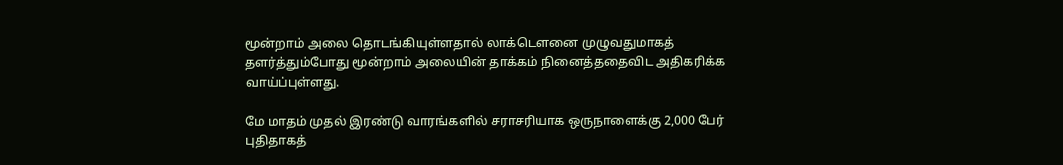மூன்றாம் அலை தொடங்கியுள்ளதால் லாக்டௌனை முழுவதுமாகத் தளர்த்தும்போது மூன்றாம் அலையின் தாக்கம் நினைத்ததைவிட அதிகரிக்க வாய்ப்புள்ளது.

மே மாதம் முதல் இரண்டு வாரங்களில் சராசரியாக ஒருநாளைக்கு 2,000 பேர் புதிதாகத்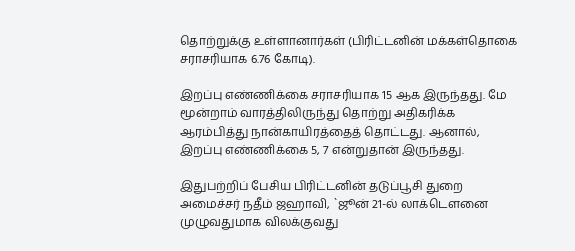தொற்றுக்கு உள்ளானார்கள் (பிரிட்டனின் மக்கள்தொகை சராசரியாக 6.76 கோடி).

இறப்பு எண்ணிக்கை சராசரியாக 15 ஆக இருந்தது. மே மூன்றாம் வாரத்திலிருந்து தொற்று அதிகரிக்க ஆரம்பித்து நான்காயிரத்தைத் தொட்டது. ஆனால், இறப்பு எண்ணிக்கை 5, 7 என்றுதான் இருந்தது.

இதுபற்றிப் பேசிய பிரிட்டனின் தடுப்பூசி துறை அமைச்சர் நதீம் ஜஹாவி, `ஜூன் 21-ல் லாக்டௌனை முழுவதுமாக விலக்குவது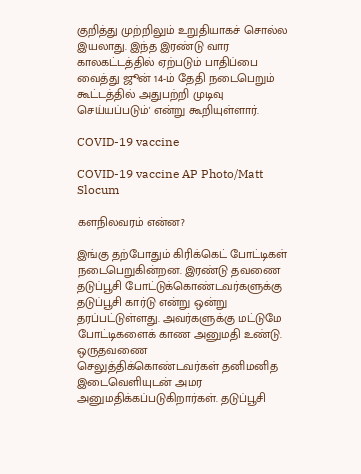குறித்து முற்றிலும் உறுதியாகச் சொல்ல இயலாது. இந்த இரண்டு வார காலகட்டத்தில் ஏற்படும் பாதிப்பை வைத்து ஜூன் 14-ம் தேதி நடைபெறும் கூட்டத்தில் அதுபற்றி முடிவு செய்யப்படும்' என்று கூறியுள்ளார்.

COVID-19 vaccine

COVID-19 vaccine AP Photo/Matt Slocum

களநிலவரம் என்ன?

இங்கு தற்போதும் கிரிக்கெட் போட்டிகள் நடைபெறுகின்றன. இரண்டு தவணை தடுப்பூசி போட்டுக்கொண்டவர்களுக்கு தடுப்பூசி கார்டு என்று ஒன்று தரப்பட்டுள்ளது. அவர்களுக்கு மட்டுமே போட்டிகளைக் காண அனுமதி உண்டு. ஒருதவணை செலுத்திக்கொண்டவர்கள் தனிமனித இடைவெளியுடன் அமர அனுமதிக்கப்படுகிறார்கள். தடுப்பூசி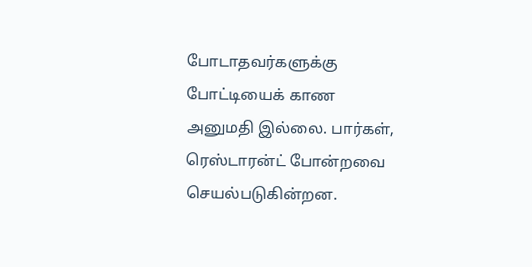போடாதவர்களுக்கு போட்டியைக் காண அனுமதி இல்லை. பார்கள், ரெஸ்டாரன்ட் போன்றவை செயல்படுகின்றன.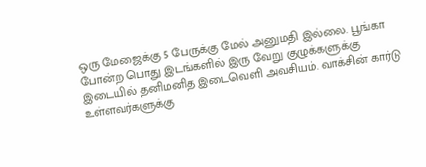ஒரு மேஜைக்கு 5 பேருக்கு மேல் அனுமதி இல்லை. பூங்கா போன்ற பொது இடங்களில் இரு வேறு குழுக்களுக்கு இடையில் தனிமனித இடைவெளி அவசியம். வாக்சின் கார்டு உள்ளவர்களுக்கு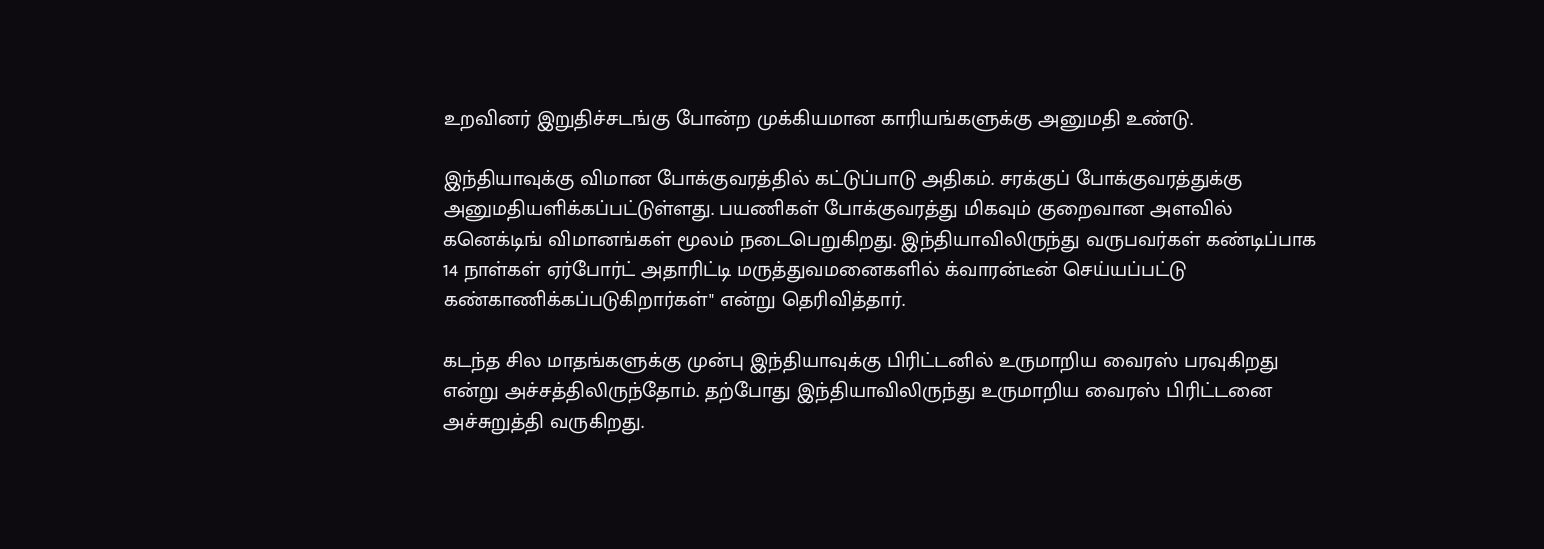உறவினர் இறுதிச்சடங்கு போன்ற முக்கியமான காரியங்களுக்கு அனுமதி உண்டு.

இந்தியாவுக்கு விமான போக்குவரத்தில் கட்டுப்பாடு அதிகம். சரக்குப் போக்குவரத்துக்கு அனுமதியளிக்கப்பட்டுள்ளது. பயணிகள் போக்குவரத்து மிகவும் குறைவான அளவில் கனெக்டிங் விமானங்கள் மூலம் நடைபெறுகிறது. இந்தியாவிலிருந்து வருபவர்கள் கண்டிப்பாக 14 நாள்கள் ஏர்போர்ட் அதாரிட்டி மருத்துவமனைகளில் க்வாரன்டீன் செய்யப்பட்டு கண்காணிக்கப்படுகிறார்கள்" என்று தெரிவித்தார்.

கடந்த சில மாதங்களுக்கு முன்பு இந்தியாவுக்கு பிரிட்டனில் உருமாறிய வைரஸ் பரவுகிறது என்று அச்சத்திலிருந்தோம். தற்போது இந்தியாவிலிருந்து உருமாறிய வைரஸ் பிரிட்டனை அச்சுறுத்தி வருகிறது.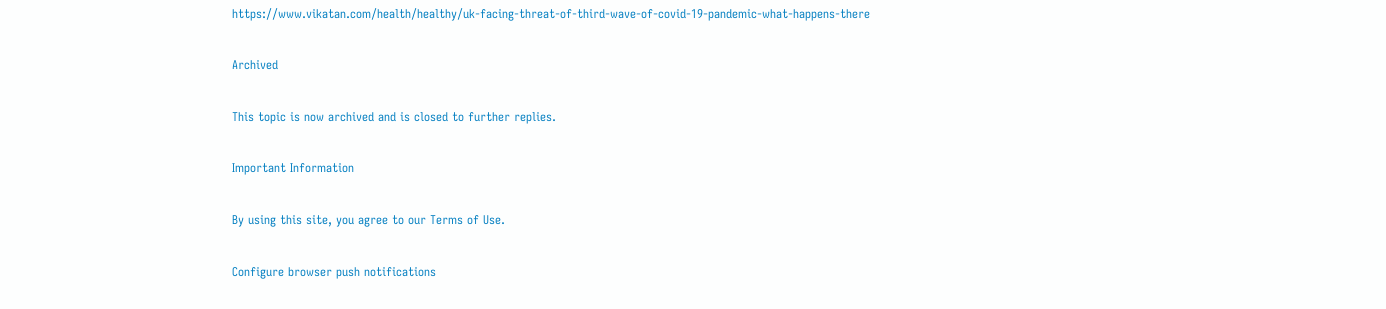https://www.vikatan.com/health/healthy/uk-facing-threat-of-third-wave-of-covid-19-pandemic-what-happens-there

Archived

This topic is now archived and is closed to further replies.

Important Information

By using this site, you agree to our Terms of Use.

Configure browser push notifications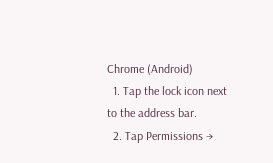Chrome (Android)
  1. Tap the lock icon next to the address bar.
  2. Tap Permissions →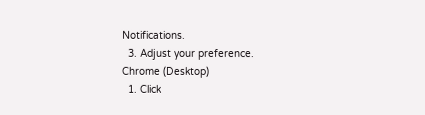Notifications.
  3. Adjust your preference.
Chrome (Desktop)
  1. Click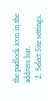the padlock icon in the address bar.
  2. Select Site settings.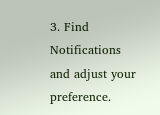3. Find Notifications and adjust your preference.